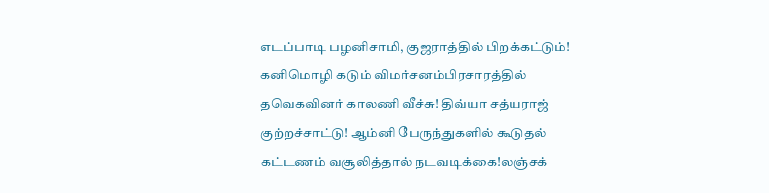எடப்பாடி பழனிசாமி, குஜராத்தில் பிறக்கட்டும்! கனிமொழி கடும் விமர்சனம்பிரசாரத்தில் தவெகவினர் காலணி வீச்சு! திவ்யா சத்யராஜ் குற்றச்சாட்டு! ஆம்னி பேருந்துகளில் கூடுதல் கட்டணம் வசூலித்தால் நடவடிக்கை!லஞ்சக்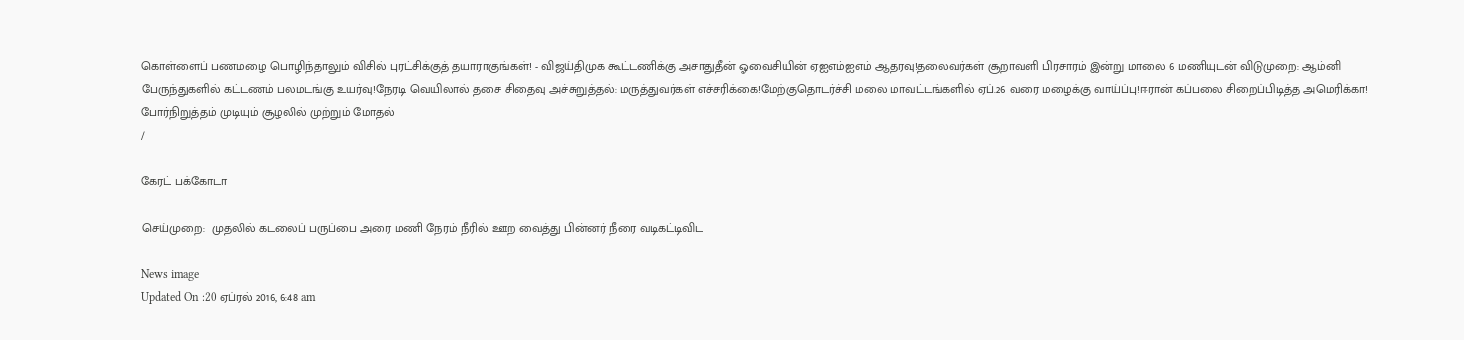கொள்ளைப் பணமழை பொழிந்தாலும் விசில் புரட்சிக்குத் தயாராகுங்கள்! - விஜய்திமுக கூட்டணிக்கு அசாதுதீன் ஓவைசியின் ஏஐஎம்ஐஎம் ஆதரவு!தலைவர்கள் சூறாவளி பிரசாரம் இன்று மாலை 6 மணியுடன் விடுமுறை: ஆம்னி பேருந்துகளில் கட்டணம் பலமடங்கு உயர்வு!நேரடி வெயிலால் தசை சிதைவு அச்சுறுத்தல்: மருத்துவர்கள் எச்சரிக்கை!மேற்குதொடர்ச்சி மலை மாவட்டங்களில் ஏப்.26 வரை மழைக்கு வாய்ப்பு!ஈரான் கப்பலை சிறைப்பிடித்த அமெரிக்கா! போர்நிறுத்தம் முடியும் சூழலில் முற்றும் மோதல்
/

கேரட் பக்கோடா

செய்முறை:  முதலில் கடலைப் பருப்பை அரை மணி நேரம் நீரில் ஊற வைத்து பின்னர் நீரை வடிகட்டிவிட

News image
Updated On :20 ஏப்ரல் 2016, 6:48 am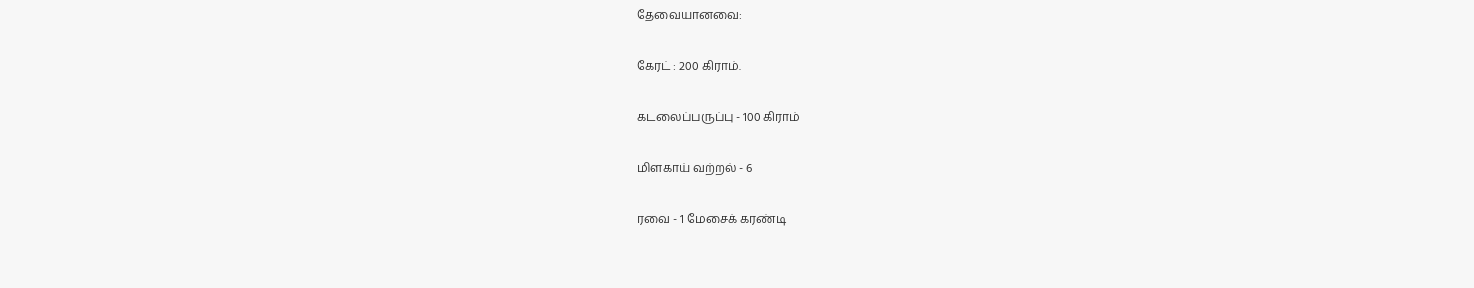தேவையானவை:

கேரட் : 200 கிராம்.

கடலைப்பருப்பு - 100 கிராம்

மிளகாய் வற்றல் - 6

ரவை - 1 மேசைக் கரண்டி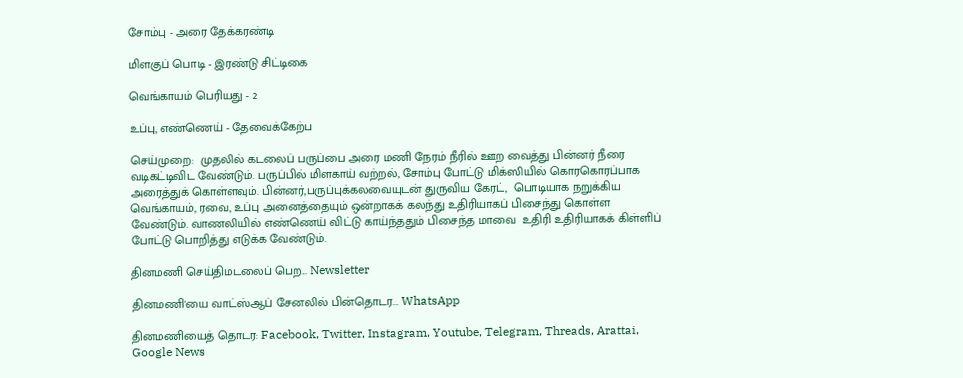சோம்பு - அரை தேக்கரண்டி

மிளகுப் பொடி - இரண்டு சிட்டிகை

வெங்காயம் பெரியது - 2

உப்பு, எண்ணெய் - தேவைக்கேற்ப

செய்முறை:  முதலில் கடலைப் பருப்பை அரை மணி நேரம் நீரில் ஊற வைத்து பின்னர் நீரை வடிகட்டிவிட வேண்டும். பருப்பில் மிளகாய் வற்றல், சோம்பு போட்டு மிக்ஸியில் கொரகொரப்பாக அரைத்துக் கொள்ளவும். பின்னர்,பருப்புக்கலவையுடன் துருவிய கேரட்,  பொடியாக நறுக்கிய வெங்காயம், ரவை, உப்பு அனைத்தையும் ஒன்றாகக் கலந்து உதிரியாகப் பிசைந்து கொள்ள வேண்டும். வாணலியில் எண்ணெய் விட்டு காய்ந்ததும் பிசைந்த மாவை  உதிரி உதிரியாகக் கிள்ளிப் போட்டு பொறித்து எடுக்க வேண்டும்.

தினமணி செய்திமடலைப் பெற... Newsletter

தினமணி'யை வாட்ஸ்ஆப் சேனலில் பின்தொடர... WhatsApp

தினமணியைத் தொடர: Facebook, Twitter, Instagram, Youtube, Telegram, Threads, Arattai, Google News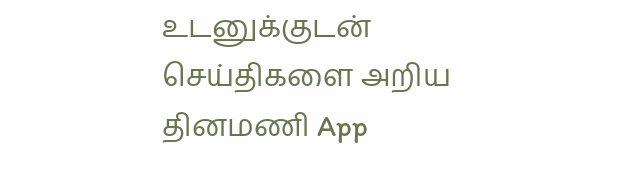உடனுக்குடன் செய்திகளை அறிய தினமணி App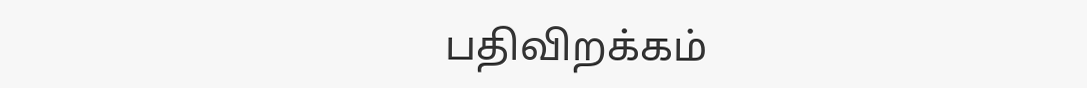பதிவிறக்கம்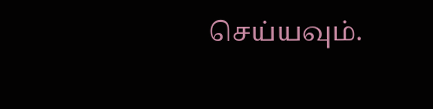செய்யவும்.